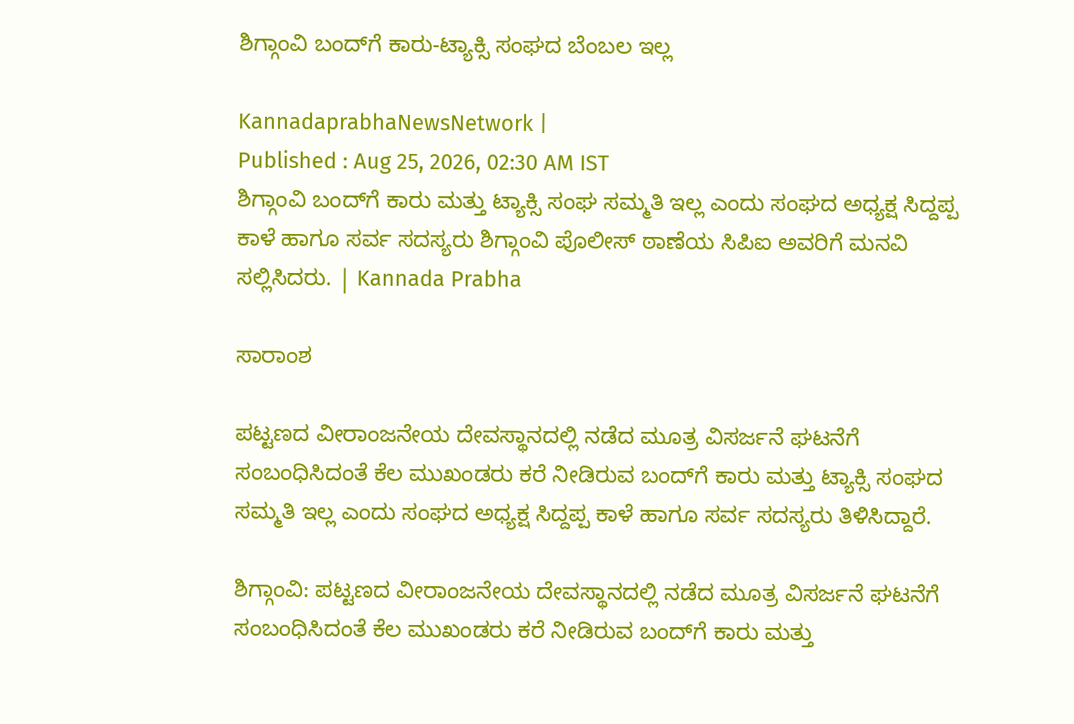ಶಿಗ್ಗಾಂವಿ ಬಂದ್‌ಗೆ ಕಾರು-ಟ್ಯಾಕ್ಸಿ ಸಂಘದ ಬೆಂಬಲ ಇಲ್ಲ

KannadaprabhaNewsNetwork |
Published : Aug 25, 2026, 02:30 AM IST
ಶಿಗ್ಗಾಂವಿ ಬಂದ್‌ಗೆ ಕಾರು ಮತ್ತು ಟ್ಯಾಕ್ಸಿ ಸಂಘ ಸಮ್ಮತಿ ಇಲ್ಲ ಎಂದು ಸಂಘದ ಅಧ್ಯಕ್ಷ ಸಿದ್ದಪ್ಪ ಕಾಳೆ ಹಾಗೂ ಸರ್ವ ಸದಸ್ಯರು ಶಿಗ್ಗಾಂವಿ ಪೊಲೀಸ್ ಠಾಣೆಯ ಸಿಪಿಐ ಅವರಿಗೆ ಮನವಿ ಸಲ್ಲಿಸಿದರು. | Kannada Prabha

ಸಾರಾಂಶ

ಪಟ್ಟಣದ ವೀರಾಂಜನೇಯ ದೇವಸ್ಥಾನದಲ್ಲಿ ನಡೆದ ಮೂತ್ರ ವಿಸರ್ಜನೆ ಘಟನೆಗೆ ಸಂಬಂಧಿಸಿದಂತೆ ಕೆಲ ಮುಖಂಡರು ಕರೆ ನೀಡಿರುವ ಬಂದ್‌ಗೆ ಕಾರು ಮತ್ತು ಟ್ಯಾಕ್ಸಿ ಸಂಘದ ಸಮ್ಮತಿ ಇಲ್ಲ ಎಂದು ಸಂಘದ ಅಧ್ಯಕ್ಷ ಸಿದ್ದಪ್ಪ ಕಾಳೆ ಹಾಗೂ ಸರ್ವ ಸದಸ್ಯರು ತಿಳಿಸಿದ್ದಾರೆ.

ಶಿಗ್ಗಾಂವಿ: ಪಟ್ಟಣದ ವೀರಾಂಜನೇಯ ದೇವಸ್ಥಾನದಲ್ಲಿ ನಡೆದ ಮೂತ್ರ ವಿಸರ್ಜನೆ ಘಟನೆಗೆ ಸಂಬಂಧಿಸಿದಂತೆ ಕೆಲ ಮುಖಂಡರು ಕರೆ ನೀಡಿರುವ ಬಂದ್‌ಗೆ ಕಾರು ಮತ್ತು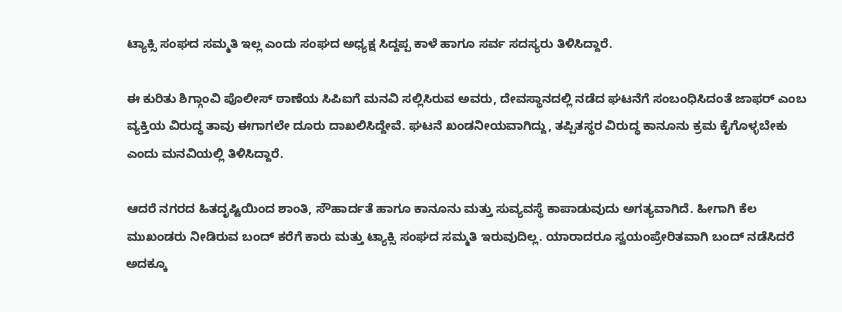ಟ್ಯಾಕ್ಸಿ ಸಂಘದ ಸಮ್ಮತಿ ಇಲ್ಲ ಎಂದು ಸಂಘದ ಅಧ್ಯಕ್ಷ ಸಿದ್ದಪ್ಪ ಕಾಳೆ ಹಾಗೂ ಸರ್ವ ಸದಸ್ಯರು ತಿಳಿಸಿದ್ದಾರೆ.

ಈ ಕುರಿತು ಶಿಗ್ಗಾಂವಿ ಪೊಲೀಸ್ ಠಾಣೆಯ ಸಿಪಿಐಗೆ ಮನವಿ ಸಲ್ಲಿಸಿರುವ ಅವರು, ದೇವಸ್ಥಾನದಲ್ಲಿ ನಡೆದ ಘಟನೆಗೆ ಸಂಬಂಧಿಸಿದಂತೆ ಜಾಫರ್ ಎಂಬ ವ್ಯಕ್ತಿಯ ವಿರುದ್ಧ ತಾವು ಈಗಾಗಲೇ ದೂರು ದಾಖಲಿಸಿದ್ದೇವೆ. ಘಟನೆ ಖಂಡನೀಯವಾಗಿದ್ದು, ತಪ್ಪಿತಸ್ಥರ ವಿರುದ್ಧ ಕಾನೂನು ಕ್ರಮ ಕೈಗೊಳ್ಳಬೇಕು ಎಂದು ಮನವಿಯಲ್ಲಿ ತಿಳಿಸಿದ್ದಾರೆ.

ಆದರೆ ನಗರದ ಹಿತದೃಷ್ಟಿಯಿಂದ ಶಾಂತಿ, ಸೌಹಾರ್ದತೆ ಹಾಗೂ ಕಾನೂನು ಮತ್ತು ಸುವ್ಯವಸ್ಥೆ ಕಾಪಾಡುವುದು ಅಗತ್ಯವಾಗಿದೆ. ಹೀಗಾಗಿ ಕೆಲ ಮುಖಂಡರು ನೀಡಿರುವ ಬಂದ್ ಕರೆಗೆ ಕಾರು ಮತ್ತು ಟ್ಯಾಕ್ಸಿ ಸಂಘದ ಸಮ್ಮತಿ ಇರುವುದಿಲ್ಲ. ಯಾರಾದರೂ ಸ್ವಯಂಪ್ರೇರಿತವಾಗಿ ಬಂದ್ ನಡೆಸಿದರೆ ಅದಕ್ಕೂ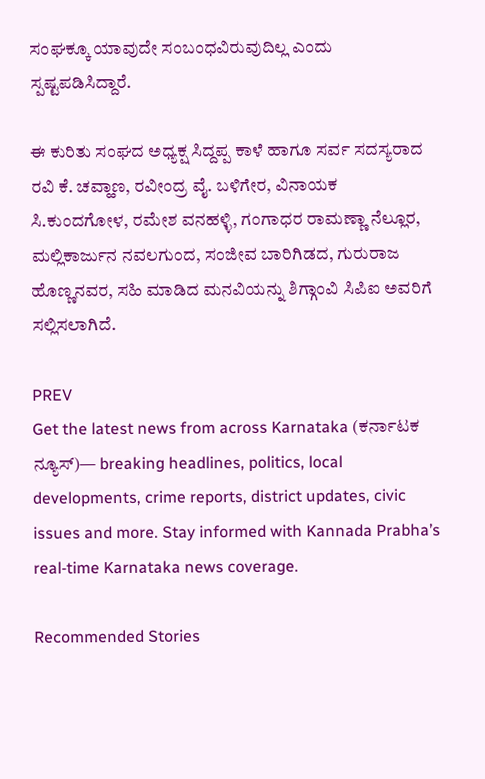ಸಂಘಕ್ಕೂ ಯಾವುದೇ ಸಂಬಂಧವಿರುವುದಿಲ್ಲ ಎಂದು ಸ್ಪಷ್ಟಪಡಿಸಿದ್ದಾರೆ.

ಈ ಕುರಿತು ಸಂಘದ ಅಧ್ಯಕ್ಷ ಸಿದ್ದಪ್ಪ ಕಾಳೆ ಹಾಗೂ ಸರ್ವ ಸದಸ್ಯರಾದ ರವಿ ಕೆ. ಚವ್ಹಾಣ, ರವೀಂದ್ರ ವೈ. ಬಳಿಗೇರ, ವಿನಾಯಕ ಸಿ.ಕುಂದಗೋಳ, ರಮೇಶ ವನಹಳ್ಳಿ, ಗಂಗಾಧರ ರಾಮಣ್ಣಾ ನೆಲ್ಲೂರ, ಮಲ್ಲಿಕಾರ್ಜುನ ನವಲಗುಂದ, ಸಂಜೀವ ಬಾರಿಗಿಡದ, ಗುರುರಾಜ ಹೊಣ್ಣನವರ, ಸಹಿ ಮಾಡಿದ ಮನವಿಯನ್ನು ಶಿಗ್ಗಾಂವಿ ಸಿಪಿಐ ಅವರಿಗೆ ಸಲ್ಲಿಸಲಾಗಿದೆ.

PREV
Get the latest news from across Karnataka (ಕರ್ನಾಟಕ ನ್ಯೂಸ್)— breaking headlines, politics, local developments, crime reports, district updates, civic issues and more. Stay informed with Kannada Prabha’s real‑time Karnataka news coverage.

Recommended Stories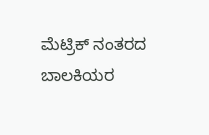ಮೆಟ್ರಿಕ್ ನಂತರದ ಬಾಲಕಿಯರ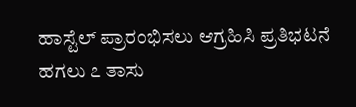ಹಾಸ್ಟೆಲ್‌ ಪ್ರಾರಂಭಿಸಲು ಆಗ್ರಹಿಸಿ ಪ್ರತಿಭಟನೆ
ಹಗಲು ೭ ತಾಸು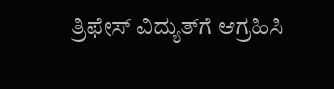ತ್ರಿಫೇಸ್ ವಿದ್ಯುತ್‌ಗೆ ಆಗ್ರಹಿಸಿ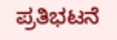ಪ್ರತಿಭಟನೆ